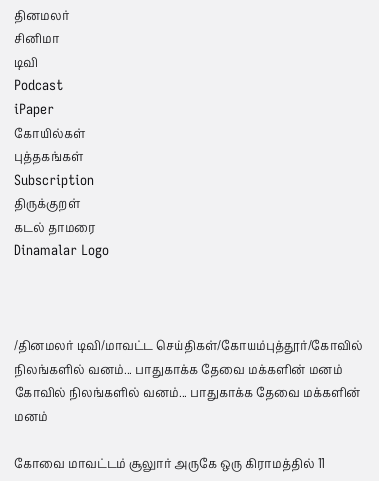தினமலர்
சினிமா
டிவி
Podcast
iPaper
கோயில்கள்
புத்தகங்கள்
Subscription
திருக்குறள்
கடல் தாமரை
Dinamalar Logo



/தினமலர் டிவி/மாவட்ட செய்திகள்/கோயம்புத்தூர்/கோவில் நிலங்களில் வனம்... பாதுகாக்க தேவை மக்களின் மனம்
கோவில் நிலங்களில் வனம்... பாதுகாக்க தேவை மக்களின் மனம்

கோவை மாவட்டம் சூலுார் அருகே ஒரு கிராமத்தில் 11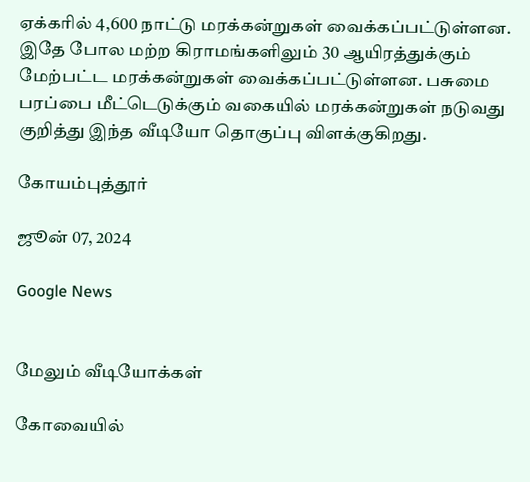ஏக்கரில் 4,600 நாட்டு மரக்கன்றுகள் வைக்கப்பட்டுள்ளன. இதே போல மற்ற கிராமங்களிலும் 30 ஆயிரத்துக்கும் மேற்பட்ட மரக்கன்றுகள் வைக்கப்பட்டுள்ளன. பசுமை பரப்பை மீட்டெடுக்கும் வகையில் மரக்கன்றுகள் நடுவது குறித்து இந்த வீடியோ தொகுப்பு விளக்குகிறது.

கோயம்புத்தூர்

ஜூன் 07, 2024

Google News


மேலும் வீடியோக்கள்

கோவையில்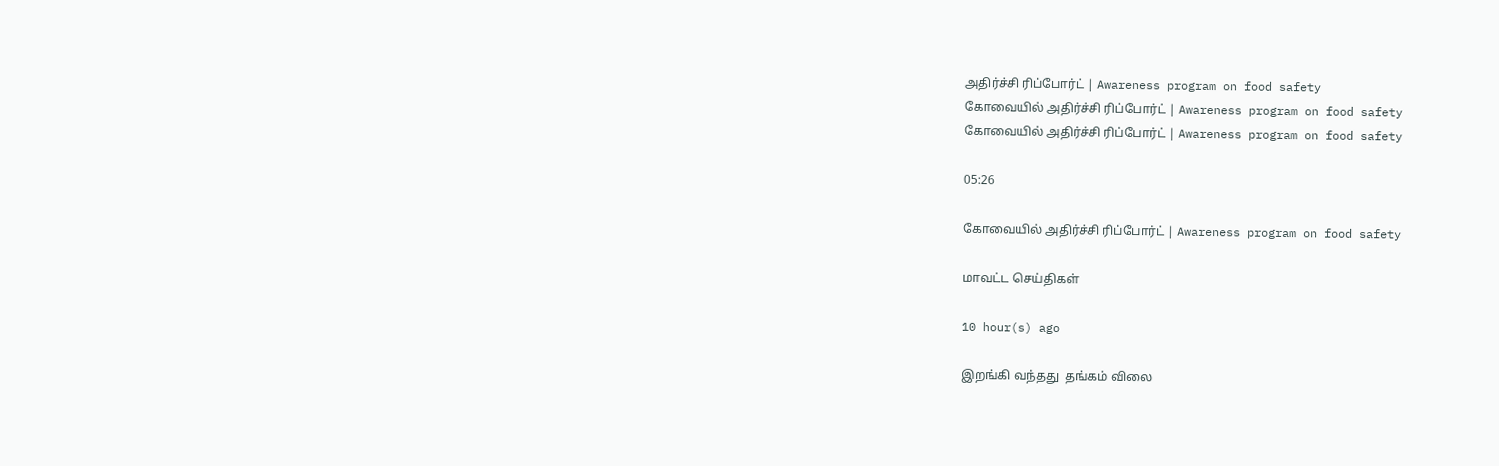அதிர்ச்சி ரிப்போர்ட் | Awareness program on food safety
கோவையில் அதிர்ச்சி ரிப்போர்ட் | Awareness program on food safety
கோவையில் அதிர்ச்சி ரிப்போர்ட் | Awareness program on food safety

05:26

கோவையில் அதிர்ச்சி ரிப்போர்ட் | Awareness program on food safety

மாவட்ட செய்திகள்

10 hour(s) ago

இறங்கி வந்தது  தங்கம் விலை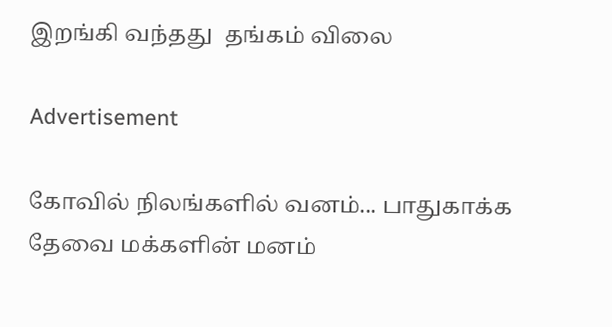இறங்கி வந்தது  தங்கம் விலை

Advertisement

கோவில் நிலங்களில் வனம்... பாதுகாக்க தேவை மக்களின் மனம்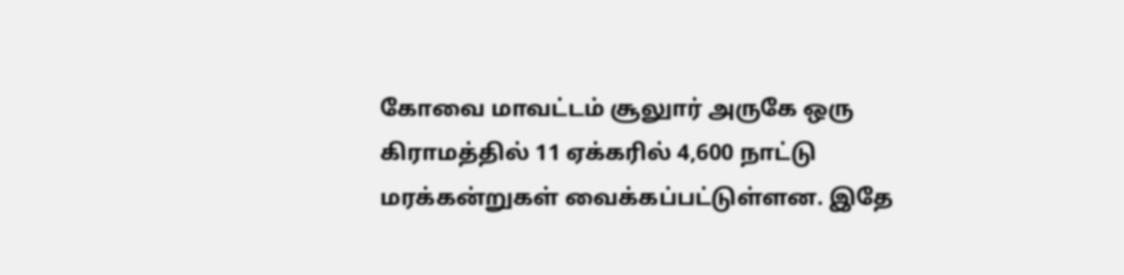கோவை மாவட்டம் சூலுார் அருகே ஒரு கிராமத்தில் 11 ஏக்கரில் 4,600 நாட்டு மரக்கன்றுகள் வைக்கப்பட்டுள்ளன. இதே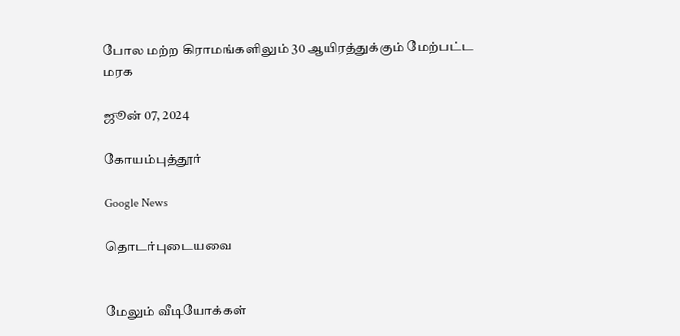போல மற்ற கிராமங்களிலும் 30 ஆயிரத்துக்கும் மேற்பட்ட மரக

ஜூன் 07, 2024

கோயம்புத்தூர்

Google News

தொடர்புடையவை


மேலும் வீடியோக்கள்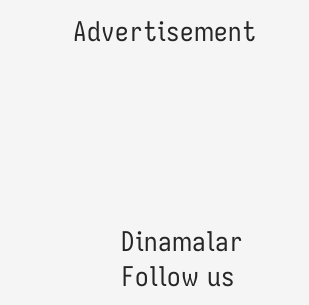Advertisement





      Dinamalar
      Follow us